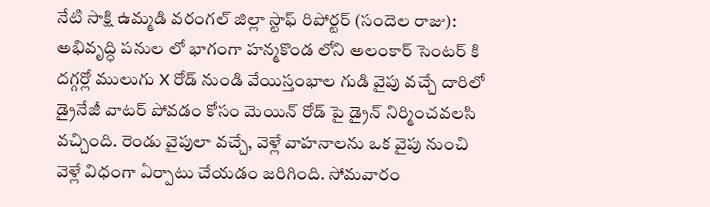నేటి సాక్షి ఉమ్మడి వరంగల్ జిల్లా స్టాఫ్ రిపోర్టర్ (సందెల రాజు): అభివృద్ధి పనుల లో భాగంగా హన్మకొండ లోని అలంకార్ సెంటర్ కి దగ్గర్లో ములుగు X రోడ్ నుండి వేయిస్తంభాల గుడి వైపు వచ్చే దారిలో డ్రైనేజీ వాటర్ పోవడం కోసం మెయిన్ రోడ్ పై డ్రైన్ నిర్మించవలసి వచ్చింది. రెండు వైపులా వచ్చే, వెళ్లే వాహనాలను ఒక వైపు నుంచి వెళ్లే విధంగా ఏర్పాటు చేయడం జరిగింది. సోమవారం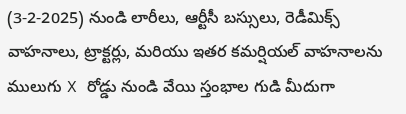(3-2-2025) నుండి లారీలు, ఆర్టీసీ బస్సులు, రెడీమిక్స్ వాహనాలు, ట్రాక్టర్లు, మరియు ఇతర కమర్షియల్ వాహనాలను ములుగు X రోడ్డు నుండి వేయి స్తంభాల గుడి మీదుగా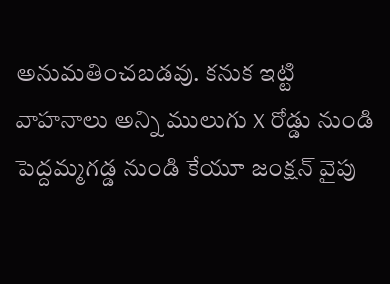అనుమతించబడవు. కనుక ఇట్టి వాహనాలు అన్ని ములుగు X రోడ్డు నుండి పెద్దమ్మగడ్డ నుండి కేయూ జంక్షన్ వైపు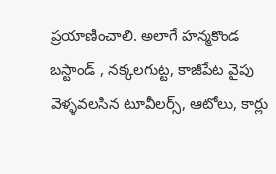ప్రయాణించాలి. అలాగే హన్మకొండ బస్టాండ్ , నక్కలగుట్ట, కాజీపేట వైపు వెళ్ళవలసిన టూవీలర్స్, ఆటోలు, కార్లు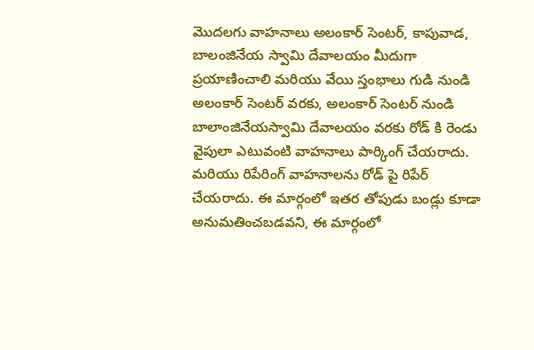మొదలగు వాహనాలు అలంకార్ సెంటర్, కాపువాడ, బాలంజినేయ స్వామి దేవాలయం మీదుగా ప్రయాణించాలి మరియు వేయి స్తంభాలు గుడి నుండి అలంకార్ సెంటర్ వరకు, అలంకార్ సెంటర్ నుండి బాలాంజినేయస్వామి దేవాలయం వరకు రోడ్ కి రెండు వైపులా ఎటువంటి వాహనాలు పార్కింగ్ చేయరాదు. మరియు రిపేరింగ్ వాహనాలను రోడ్ పై రిపేర్ చేయరాదు. ఈ మార్గంలో ఇతర తోపుడు బండ్లు కూడా అనుమతించబడవని, ఈ మార్గంలో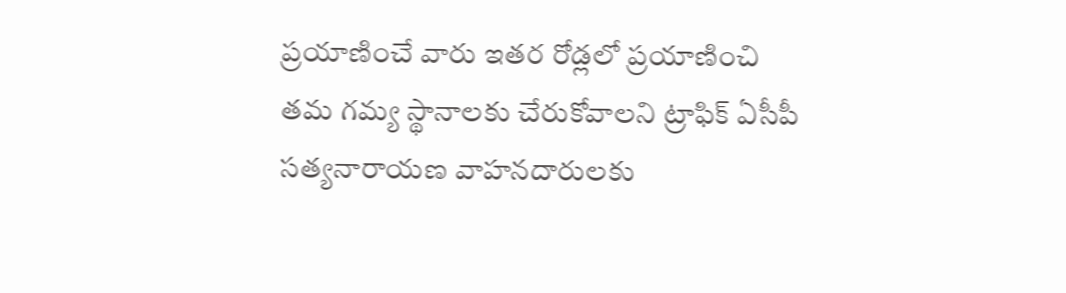ప్రయాణించే వారు ఇతర రోడ్లలో ప్రయాణించి తమ గమ్య స్థానాలకు చేరుకోవాలని ట్రాఫిక్ ఏసీపీ సత్యనారాయణ వాహనదారులకు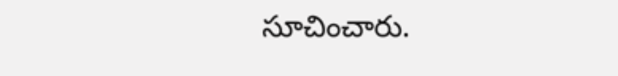సూచించారు.